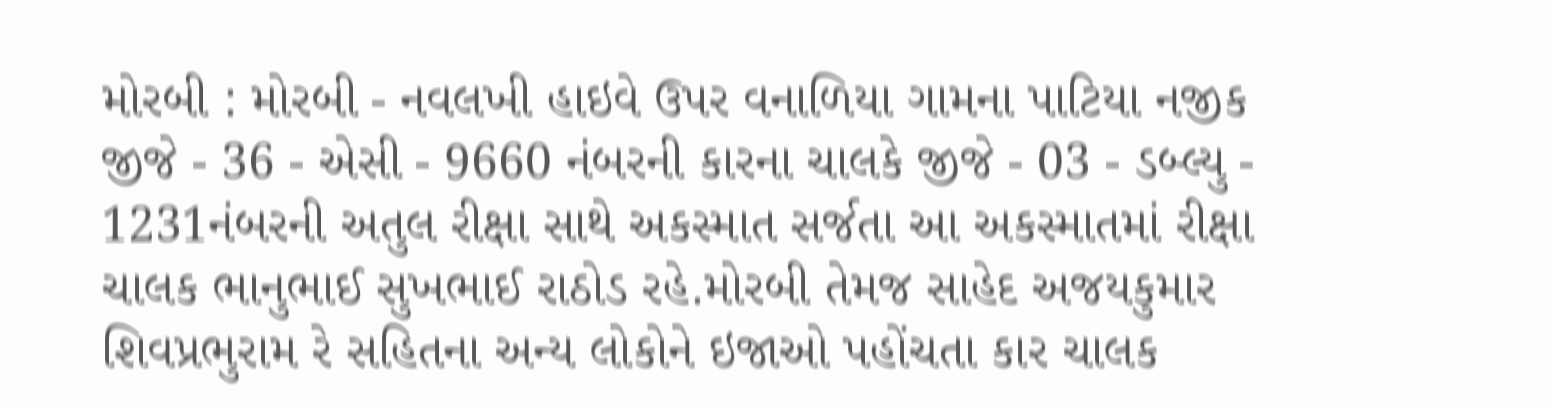મોરબી : મોરબી - નવલખી હાઇવે ઉપર વનાળિયા ગામના પાટિયા નજીક જીજે - 36 - એસી - 9660 નંબરની કારના ચાલકે જીજે - 03 - ડબ્લ્યુ - 1231નંબરની અતુલ રીક્ષા સાથે અકસ્માત સર્જતા આ અકસ્માતમાં રીક્ષા ચાલક ભાનુભાઈ સુખભાઈ રાઠોડ રહે.મોરબી તેમજ સાહેદ અજયકુમાર શિવપ્રભુરામ રે સહિતના અન્ય લોકોને ઇજાઓ પહોંચતા કાર ચાલક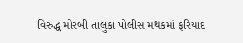વિરુદ્ધ મોરબી તાલુકા પોલીસ મથકમાં ફરિયાદ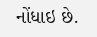નોંધાઇ છે.